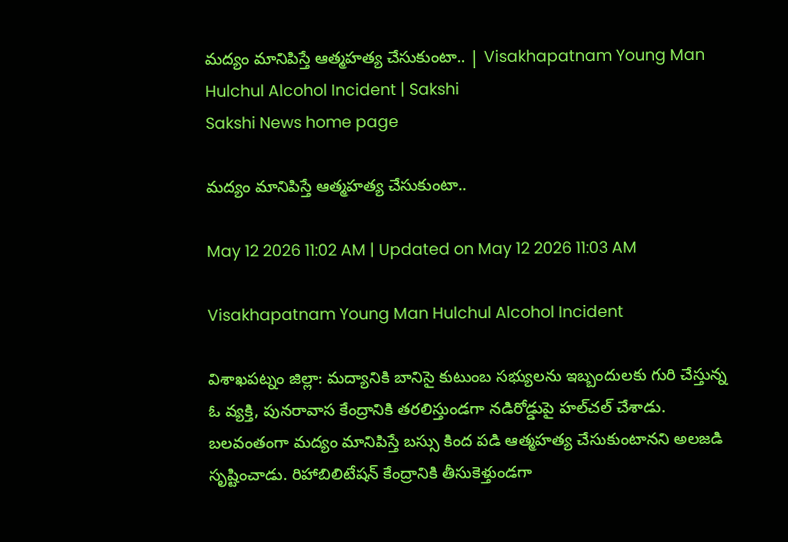మద్యం మానిపిస్తే ఆత్మహత్య చేసుకుంటా.. | Visakhapatnam Young Man Hulchul Alcohol Incident | Sakshi
Sakshi News home page

మద్యం మానిపిస్తే ఆత్మహత్య చేసుకుంటా..

May 12 2026 11:02 AM | Updated on May 12 2026 11:03 AM

Visakhapatnam Young Man Hulchul Alcohol Incident

విశాఖపట్నం జిల్లా: మద్యానికి బానిసై కుటుంబ సభ్యులను ఇబ్బందులకు గురి చేస్తున్న ఓ వ్యక్తి, పునరావాస కేంద్రానికి తరలిస్తుండగా నడిరోడ్డుపై హల్‌చల్‌ చేశాడు. బలవంతంగా మద్యం మానిపిస్తే బస్సు కింద పడి ఆత్మహత్య చేసుకుంటానని అలజడి సృష్టించాడు. రిహాబిలిటేషన్‌ కేంద్రానికి తీసుకెళ్తుండగా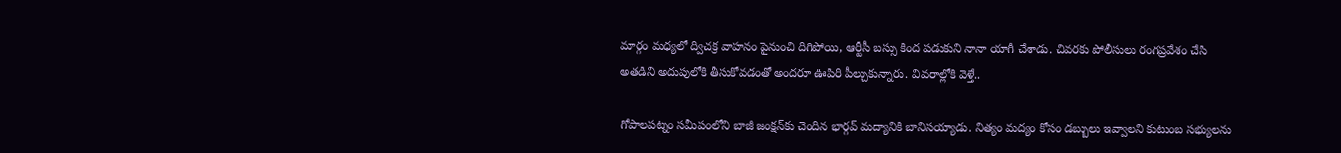మార్గం మధ్యలో ద్విచక్ర వాహనం పైనుంచి దిగిపోయి, ఆర్టీసీ బస్సు కింద పడుకుని నానా యాగీ చేశాడు. చివరకు పోలీసులు రంగప్రవేశం చేసి అతడిని అదుపులోకి తీసుకోవడంతో అందరూ ఊపిరి పీల్చుకున్నారు. వివరాల్లోకి వెళ్తే..

గోపాలపట్నం సమీపంలోని బాజీ జంక్షన్‌కు చెందిన భార్గవ్‌ మద్యానికి బానిసయ్యాడు. నిత్యం మద్యం కోసం డబ్బులు ఇవ్వాలని కుటుంబ సభ్యులను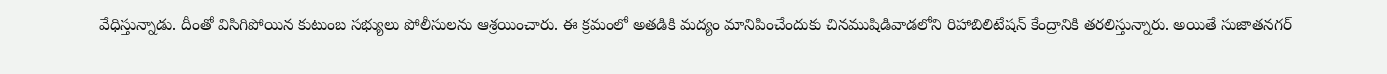వేధిస్తున్నాడు. దీంతో విసిగిపోయిన కుటుంబ సభ్యులు పోలీసులను ఆశ్రయించారు. ఈ క్రమంలో అతడికి మద్యం మానిపించేందుకు చినముషిడివాడలోని రిహాబిలిటేషన్‌ కేంద్రానికి తరలిస్తున్నారు. అయితే సుజాతనగర్‌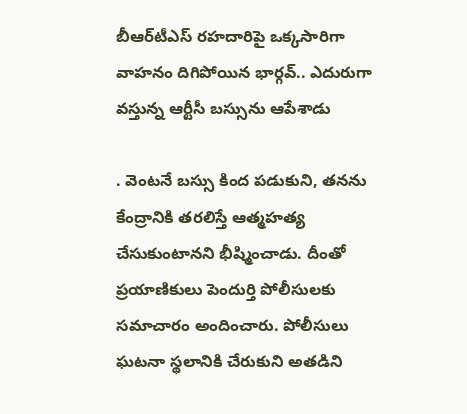బీఆర్‌టీఎస్‌ రహదారిపై ఒక్కసారిగా వాహనం దిగిపోయిన భార్గవ్‌.. ఎదురుగా వస్తున్న ఆర్టీసీ బస్సును ఆపేశాడు

. వెంటనే బస్సు కింద పడుకుని, తనను కేంద్రానికి తరలిస్తే ఆత్మహత్య చేసుకుంటానని భీష్మించాడు. దీంతో ప్రయాణికులు పెందుర్తి పోలీసులకు సమాచారం అందించారు. పోలీసులు ఘటనా స్థలానికి చేరుకుని అతడిని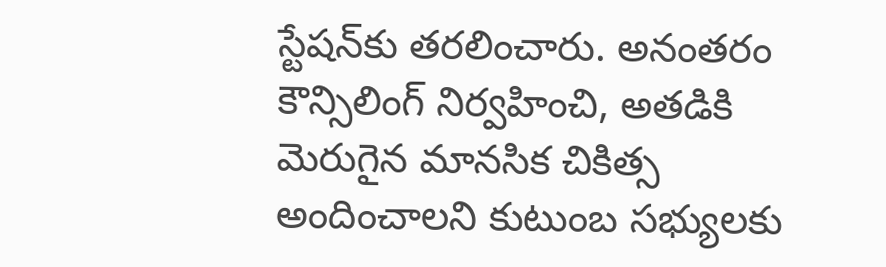స్టేషన్‌కు తరలించారు. అనంతరం కౌన్సిలింగ్‌ నిర్వహించి, అతడికి మెరుగైన మానసిక చికిత్స అందించాలని కుటుంబ సభ్యులకు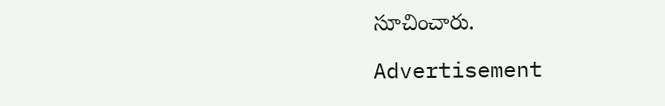సూచించారు.

Advertisement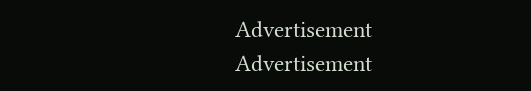Advertisement
Advertisement